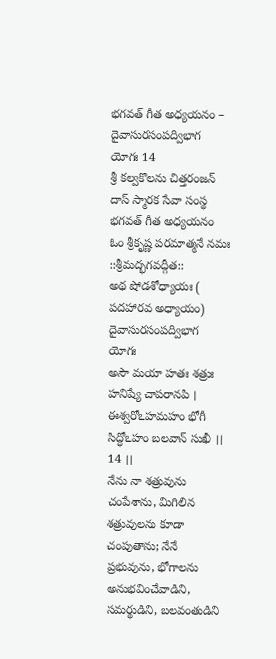భగవత్ గీత అధ్యయనం – దైవాసురసంపద్విభాగ యోగః 14
శ్రీ కల్వకొలను చిత్తరంజన్ దాస్ స్మారక సేవా సంస్థ
భగవత్ గీత అధ్యయనం
ఓం శ్రీకృష్ణ పరమాత్మనే నమః
::శ్రీమద్భగవద్గీత::
అథ షోడశోధ్యాయః ( పదహారవ అధ్యాయం)
దైవాసురసంపద్విభాగ యోగః
అసౌ మయా హతః శత్రుః హనిష్యే చాపరానపి ।
ఈశ్వరోఽహమహం భోగీ సిద్ధోఽహం బలవాన్ సుఖీ ।। 14 ।।
నేను నా శత్రువును చంపేశాను, మిగిలిన శత్రువులను కూడా చంపుతాను; నేనే ప్రభువును, భోగాలను అనుభవించేవాడిని, సమర్థుడిని, బలవంతుడిని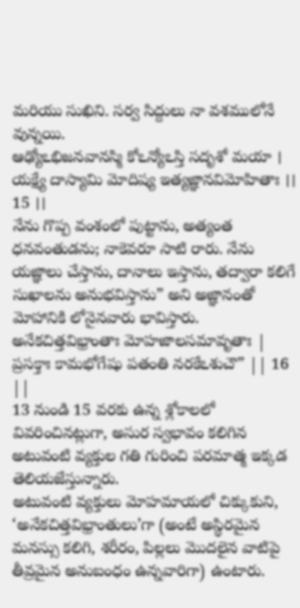మరియు సుఖిని. సర్వ సిద్దులు నా వశములోనే వున్నయి.
ఆఢ్యోఽభిజనవానస్మి కోఽన్యోఽస్తి సదృశో మయా ।
యక్ష్యే దాస్యామి మోదిష్య ఇత్యజ్ఞానవిమోహితాః ।। 15 ।।
నేను గొప్ప వంశంలో పుట్టాను, అత్యంత ధనవంతుడను; నాకెవరూ సాటి రారు. నేను యజ్ఞాలు చేస్తాను, దానాలు ఇస్తాను, తద్వారా కలిగే సుఖాలను అనుభవిస్తాను” అని అజ్ఞానంతో మోహానికి లోనైనవారు భావిస్తారు.
అనేకచిత్తవిభ్రాంతాః మోహజాలసమావృతాః |
ప్రసక్తాః కామభోగేషు పతంతి నరకేఽశుచౌ” || 16 ||
13 నుండి 15 వరకు ఉన్న శ్లోకాలలో వివరించినట్లుగా, అసుర స్వభావం కలిగిన అటువంటి వ్యక్తుల గతి గురించి పరమాత్మ ఇక్కడ తెలియజేస్తున్నారు.
అటువంటి వ్యక్తులు మోహమాయలో చిక్కుకుని, ‘అనేకచిత్తవిభ్రాంతులు’గా (అంటే అస్థిరమైన మనస్సు కలిగి, శరీరం, పిల్లలు మొదలైన వాటిపై తీవ్రమైన అనుబంధం ఉన్నవారిగా) ఉంటారు.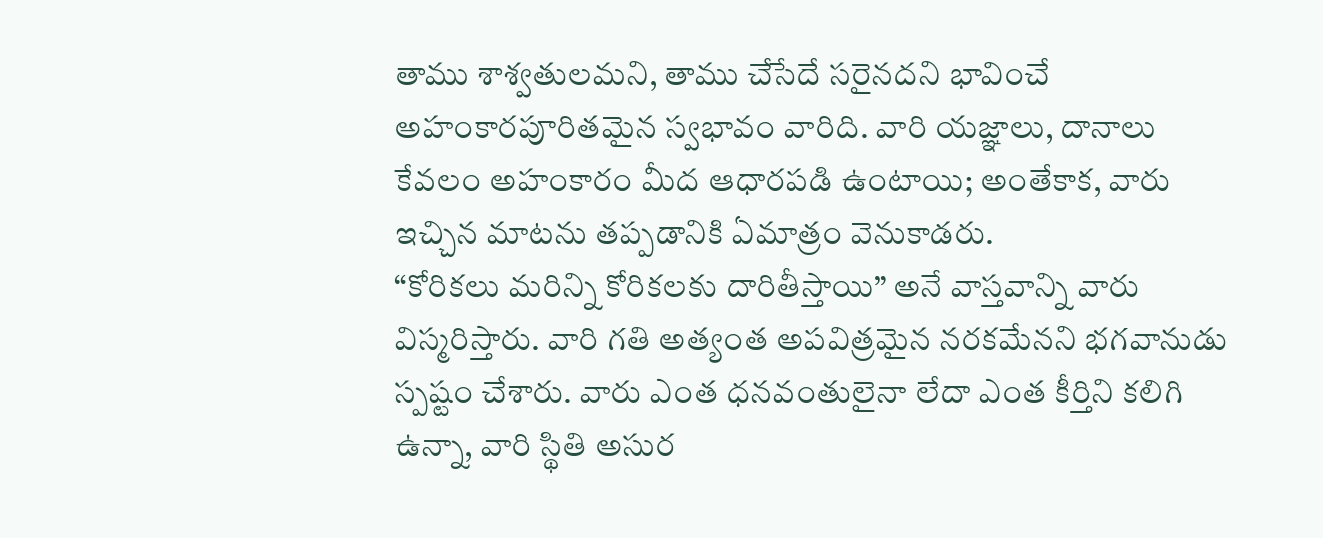తాము శాశ్వతులమని, తాము చేసేదే సరైనదని భావించే అహంకారపూరితమైన స్వభావం వారిది. వారి యజ్ఞాలు, దానాలు కేవలం అహంకారం మీద ఆధారపడి ఉంటాయి; అంతేకాక, వారు ఇచ్చిన మాటను తప్పడానికి ఏమాత్రం వెనుకాడరు.
“కోరికలు మరిన్ని కోరికలకు దారితీస్తాయి” అనే వాస్తవాన్ని వారు విస్మరిస్తారు. వారి గతి అత్యంత అపవిత్రమైన నరకమేనని భగవానుడు స్పష్టం చేశారు. వారు ఎంత ధనవంతులైనా లేదా ఎంత కీర్తిని కలిగి ఉన్నా, వారి స్థితి అసుర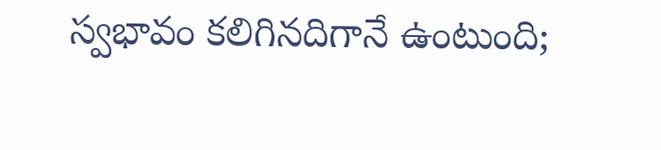స్వభావం కలిగినదిగానే ఉంటుంది;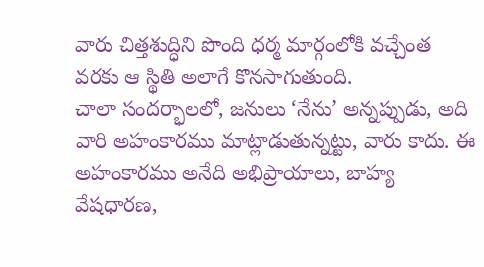వారు చిత్తశుద్ధిని పొంది ధర్మ మార్గంలోకి వచ్చేంత వరకు ఆ స్థితి అలాగే కొనసాగుతుంది.
చాలా సందర్భాలలో, జనులు ‘నేను’ అన్నప్పుడు, అది వారి అహంకారము మాట్లాడుతున్నట్టు, వారు కాదు. ఈ అహంకారము అనేది అభిప్రాయాలు, బాహ్య వేషధారణ,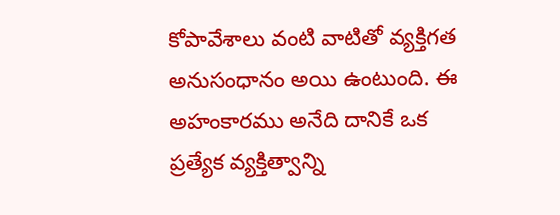కోపావేశాలు వంటి వాటితో వ్యక్తిగత అనుసంధానం అయి ఉంటుంది. ఈ అహంకారము అనేది దానికే ఒక ప్రత్యేక వ్యక్తిత్వాన్ని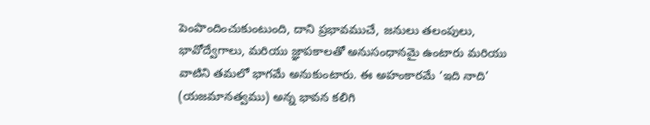పెంపొందించుకుంటుంది, దాని ప్రభావముచే, జనులు తలంపులు, భావోద్వేగాలు, మరియు జ్ఞాపకాలతో అనుసంధానమై ఉంటారు మరియు వాటిని తమలో భాగమే అనుకుంటారు. ఈ అహంకారమే ‘ఇది నాది’ (యజమానత్వము) అన్న భావన కలిగి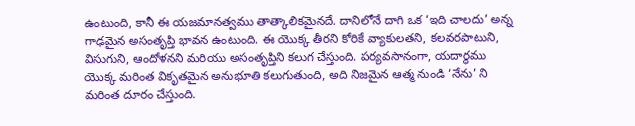ఉంటుంది, కానీ ఈ యజమానత్వము తాత్కాలికమైనదే. దానిలోనే దాగి ఒక ‘ఇది చాలదు’ అన్న గాఢమైన అసంతృప్తి భావన ఉంటుంది. ఈ యొక్క తీరని కోరికే వ్యాకులతని, కలవరపాటుని, విసుగుని, ఆందోళనని మరియు అసంతృప్తిని కలుగ చేస్తుంది. పర్యవసానంగా, యదార్థము యొక్క మరింత వికృతమైన అనుభూతి కలుగుతుంది, అది నిజమైన ఆత్మ నుండి ‘నేను’ ని మరింత దూరం చేస్తుంది.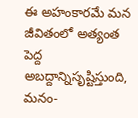ఈ అహంకారమే మన జీవితంలో అత్యంత పెద్ద అబద్దాన్నిసృష్టిస్తుంది, మనం-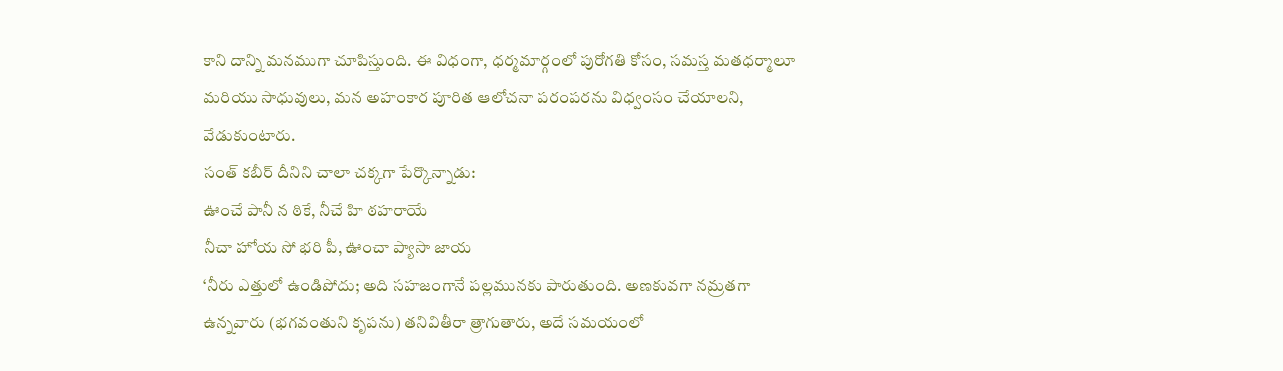కాని దాన్ని మనముగా చూపిస్తుంది. ఈ విధంగా, ధర్మమార్గంలో పురోగతి కోసం, సమస్త మతధర్మాలూ మరియు సాధువులు, మన అహంకార పూరిత ఆలోచనా పరంపరను విధ్వంసం చేయాలని, వేడుకుంటారు.
సంత్ కబీర్ దీనిని చాలా చక్కగా పేర్కొన్నాడు:
ఊంచే పానీ న ఠికే, నీచే హి ఠహరాయే
నీచా హోయ సో భరి పీ, ఊంచా ప్యాసా జాయ
‘నీరు ఎత్తులో ఉండిపోదు; అది సహజంగానే పల్లమునకు పారుతుంది. అణకువగా నమ్రతగా ఉన్నవారు (భగవంతుని కృపను) తనివితీరా త్రాగుతారు, అదే సమయంలో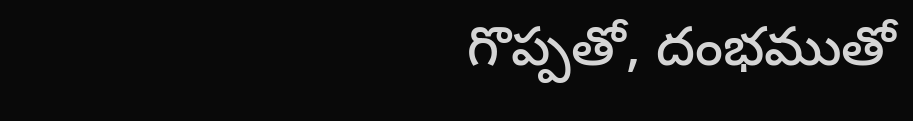గొప్పతో, దంభముతో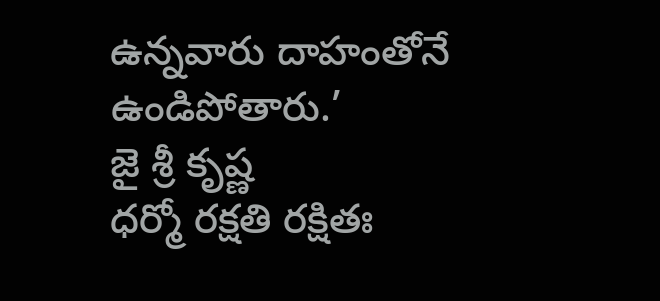ఉన్నవారు దాహంతోనే ఉండిపోతారు.’
జై శ్రీ కృష్ణ
ధర్మో రక్షతి రక్షితః